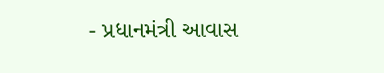- પ્રધાનમંત્રી આવાસ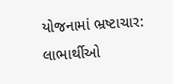યોજનામાં ભ્રષ્ટાચાર: લાભાર્થીઓ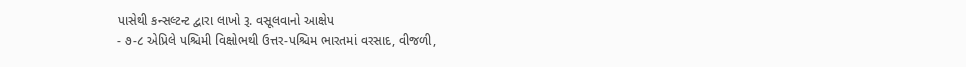પાસેથી કન્સલ્ટન્ટ દ્વારા લાખો રૂ. વસૂલવાનો આક્ષેપ
- ૭-૮ એપ્રિલે પશ્ચિમી વિક્ષોભથી ઉત્તર-પશ્ચિમ ભારતમાં વરસાદ, વીજળી,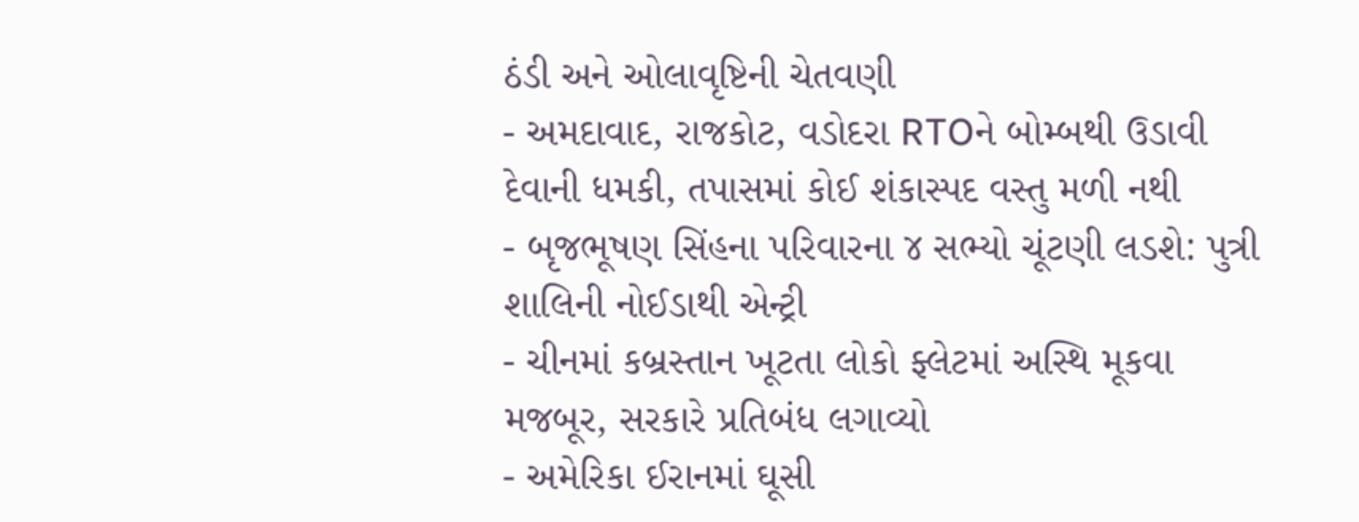ઠંડી અને ઓલાવૃષ્ટિની ચેતવણી
- અમદાવાદ, રાજકોટ, વડોદરા RTOને બોમ્બથી ઉડાવી દેવાની ધમકી, તપાસમાં કોઈ શંકાસ્પદ વસ્તુ મળી નથી
- બૃજભૂષણ સિંહના પરિવારના ૪ સભ્યો ચૂંટણી લડશે: પુત્રી શાલિની નોઈડાથી એન્ટ્રી
- ચીનમાં કબ્રસ્તાન ખૂટતા લોકો ફ્લેટમાં અસ્થિ મૂકવા મજબૂર, સરકારે પ્રતિબંધ લગાવ્યો
- અમેરિકા ઈરાનમાં ઘૂસી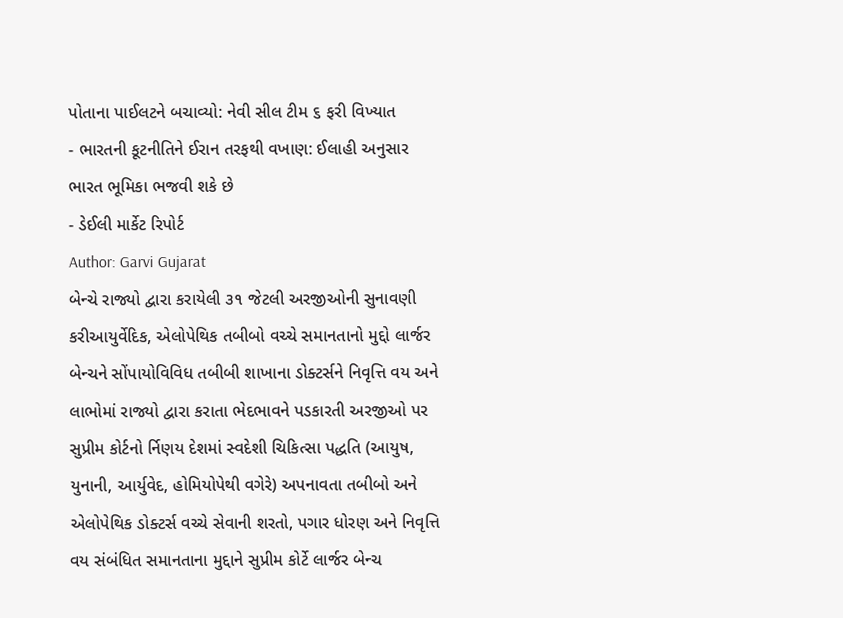પોતાના પાઈલટને બચાવ્યો: નેવી સીલ ટીમ ૬ ફરી વિખ્યાત
- ભારતની કૂટનીતિને ઈરાન તરફથી વખાણ: ઈલાહી અનુસાર ભારત ભૂમિકા ભજવી શકે છે
- ડેઈલી માર્કેટ રિપોર્ટ
Author: Garvi Gujarat
બેન્ચે રાજ્યો દ્વારા કરાયેલી ૩૧ જેટલી અરજીઓની સુનાવણી કરીઆયુર્વેદિક, એલોપેથિક તબીબો વચ્ચે સમાનતાનો મુદ્દો લાર્જર બેન્ચને સોંપાયોવિવિધ તબીબી શાખાના ડોક્ટર્સને નિવૃત્તિ વય અને લાભોમાં રાજ્યો દ્વારા કરાતા ભેદભાવને પડકારતી અરજીઓ પર સુપ્રીમ કોર્ટનો ર્નિણય દેશમાં સ્વદેશી ચિકિત્સા પદ્ધતિ (આયુષ, યુનાની, આર્યુવેદ, હોમિયોપેથી વગેરે) અપનાવતા તબીબો અને એલોપેથિક ડોક્ટર્સ વચ્ચે સેવાની શરતો, પગાર ધોરણ અને નિવૃત્તિ વય સંબંધિત સમાનતાના મુદ્દાને સુપ્રીમ કોર્ટે લાર્જર બેન્ચ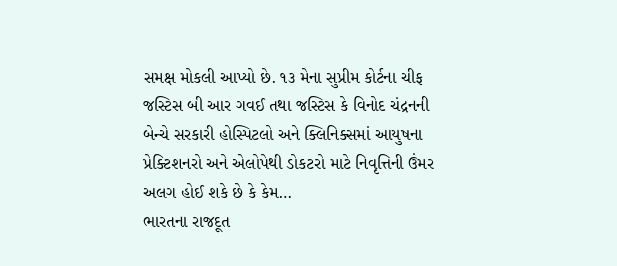સમક્ષ મોકલી આપ્યો છે. ૧૩ મેના સુપ્રીમ કોર્ટના ચીફ જસ્ટિસ બી આર ગવઈ તથા જસ્ટિસ કે વિનોદ ચંદ્રનની બેન્ચે સરકારી હોસ્પિટલો અને ક્લિનિક્સમાં આયુષના પ્રેક્ટિશનરો અને એલોપેથી ડોકટરો માટે નિવૃત્તિની ઉંમર અલગ હોઈ શકે છે કે કેમ…
ભારતના રાજદૂત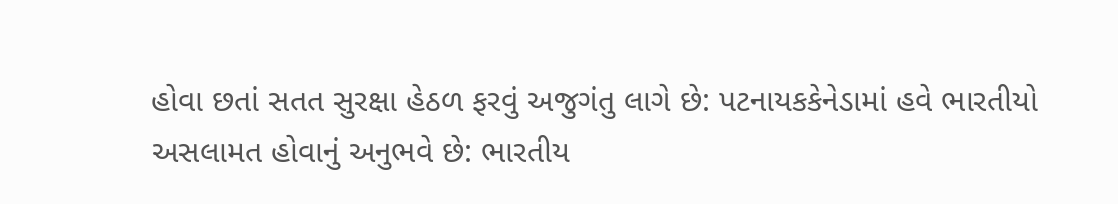હોવા છતાં સતત સુરક્ષા હેઠળ ફરવું અજુગંતુ લાગે છે: પટનાયકકેનેડામાં હવે ભારતીયો અસલામત હોવાનું અનુભવે છે: ભારતીય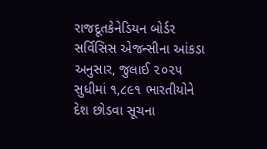રાજદૂતકેનેડિયન બોર્ડર સર્વિસિસ એજન્સીના આંકડા અનુસાર, જુલાઈ ૨૦૨૫ સુધીમાં ૧,૮૯૧ ભારતીયોને દેશ છોડવા સૂચના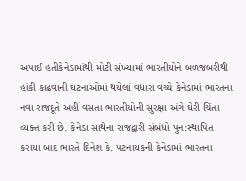અપાઈ હતીકેનેડામાંથી મોટી સંખ્યામાં ભારતીયોને બળજબરીથી હાંકી કાઢવાની ઘટનાઓમાં થયેલાં વધારા વચ્ચે કેનેડામાં ભારતના નવા રાજદૂતે અહીં વસતા ભારતીયોની સુરક્ષા અંગે ઘેરી ચિંતા વ્યક્ત કરી છે. કેનેડા સાથેના રાજદ્વારી સંબંધો પુન:સ્થાપિત કરાયા બાદ ભારતે દિનેશ કે. પટનાયકની કેનેડામાં ભારતના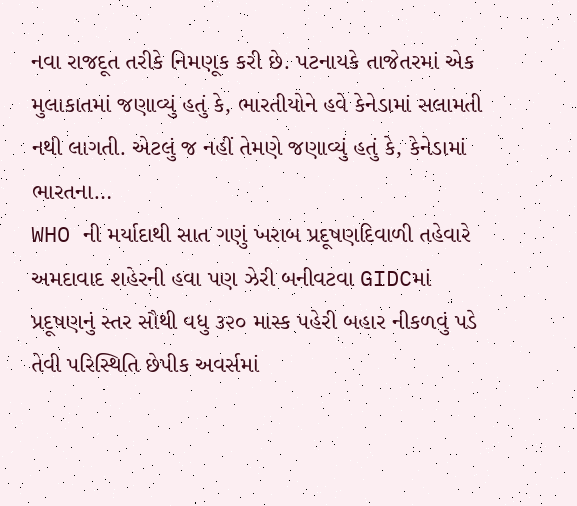નવા રાજદૂત તરીકે નિમણૂક કરી છે. પટનાયકે તાજેતરમાં એક મુલાકાતમાં જણાવ્યું હતું કે, ભારતીયોને હવે કેનેડામાં સલામતી નથી લાગતી. એટલું જ નહીં તેમણે જણાવ્યું હતું કે, કેનેડામાં ભારતના…
WHO ની મર્યાદાથી સાત ગણું ખરાબ પ્રદૂષણદિવાળી તહેવારે અમદાવાદ શહેરની હવા પણ ઝેરી બનીવટવા GIDCમાં પ્રદૂષણનું સ્તર સૌથી વધુ ૩૨૦ માસ્ક પહેરી બહાર નીકળવું પડે તેવી પરિસ્થિતિ છેપીક અવર્સમાં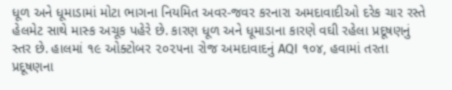ધૂળ અને ધૂમાડામાં મોટા ભાગના નિયમિત અવર-જવર કરનારા અમદાવાદીઓ દરેક ચાર રસ્તે હેલમેટ સાથે માસ્ક અચૂક પહેરે છે. કારણ ધૂળ અને ધૂમાડાના કારણે વઘી રહેલા પ્રદૂષણનું સ્તર છે. હાલમાં ૧૯ ઓક્ટોબર ૨૦૨૫ના રોજ અમદાવાદનું AQI ૧૦૪, હવામાં તરતા પ્રદૂષણના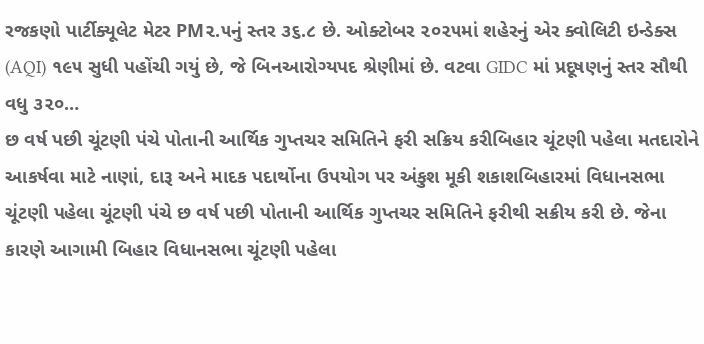રજકણો પાર્ટીક્યૂલેટ મેટર PM૨.૫નું સ્તર ૩૬.૮ છે. ઓક્ટોબર ૨૦૨૫માં શહેરનું એર ક્વોલિટી ઇન્ડેક્સ (AQI) ૧૯૫ સુધી પહોંચી ગયું છે, જે બિનઆરોગ્યપદ શ્રેણીમાં છે. વટવા GIDC માં પ્રદૂષણનું સ્તર સૌથી વધુ ૩૨૦…
છ વર્ષ પછી ચૂંટણી પંચે પોતાની આર્થિક ગુપ્તચર સમિતિને ફરી સક્રિય કરીબિહાર ચૂંટણી પહેલા મતદારોને આકર્ષવા માટે નાણાં, દારૂ અને માદક પદાર્થોના ઉપયોગ પર અંકુશ મૂકી શકાશબિહારમાં વિધાનસભા ચૂંટણી પહેલા ચૂંટણી પંચે છ વર્ષ પછી પોતાની આર્થિક ગુપ્તચર સમિતિને ફરીથી સક્રીય કરી છે. જેના કારણે આગામી બિહાર વિધાનસભા ચૂંટણી પહેલા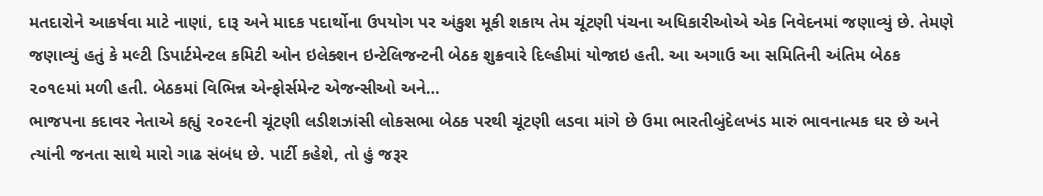મતદારોને આકર્ષવા માટે નાણાં, દારૂ અને માદક પદાર્થોના ઉપયોગ પર અંકુશ મૂકી શકાય તેમ ચૂંટણી પંચના અધિકારીઓએ એક નિવેદનમાં જણાવ્યું છે. તેમણે જણાવ્યું હતું કે મલ્ટી ડિપાર્ટમેન્ટલ કમિટી ઓન ઇલેક્શન ઇન્ટેલિજન્ટની બેઠક શુક્રવારે દિલ્હીમાં યોજાઇ હતી. આ અગાઉ આ સમિતિની અંતિમ બેઠક ૨૦૧૯માં મળી હતી. બેઠકમાં વિભિન્ન એન્ફોર્સમેન્ટ એજન્સીઓ અને…
ભાજપના કદાવર નેતાએ કહ્યું ૨૦૨૯ની ચૂંટણી લડીશઝાંસી લોકસભા બેઠક પરથી ચૂંટણી લડવા માંગે છે ઉમા ભારતીબુંદેલખંડ મારું ભાવનાત્મક ઘર છે અને ત્યાંની જનતા સાથે મારો ગાઢ સંબંધ છે. પાર્ટી કહેશે, તો હું જરૂર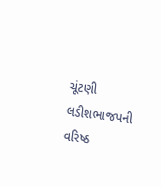ચૂંટણી લડીશભાજપની વરિષ્ઠ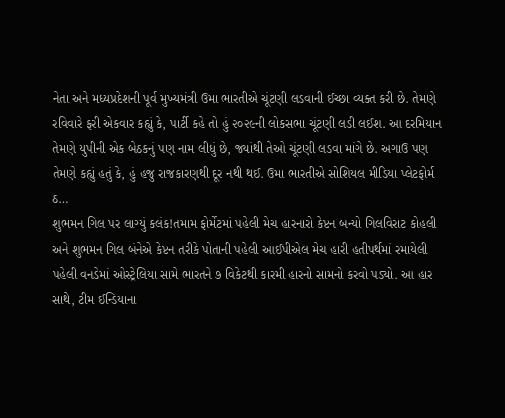નેતા અને મધ્યપ્રદેશની પૂર્વ મુખ્યમંત્રી ઉમા ભારતીએ ચૂંટણી લડવાની ઈચ્છા વ્યક્ત કરી છે. તેમણે રવિવારે ફરી એકવાર કહ્યું કે, પાર્ટી કહે તો હું ૨૦૨૯ની લોકસભા ચૂંટણી લડી લઈશ. આ દરમિયાન તેમણે યુપીની એક બેઠકનું પણ નામ લીધું છે, જ્યાંથી તેઓ ચૂંટણી લડવા માંગે છે. અગાઉ પણ તેમણે કહ્યું હતું કે, હું હજુ રાજકારણથી દૂર નથી થઈ. ઉમા ભારતીએ સોશિયલ મીડિયા પ્લેટફોર્મ ઠ…
શુભમન ગિલ પર લાગ્યું કલંક!તમામ ફોર્મેટમાં પહેલી મેચ હારનારો કેપ્ટન બન્યો ગિલવિરાટ કોહલી અને શુભમન ગિલ બંનેએ કેપ્ટન તરીકે પોતાની પહેલી આઈપીએલ મેચ હારી હતીપર્થમાં રમાયેલી પહેલી વનડેમાં ઓસ્ટ્રેલિયા સામે ભારતને ૭ વિકેટથી કારમી હારનો સામનો કરવો પડ્યો. આ હાર સાથે, ટીમ ઈન્ડિયાના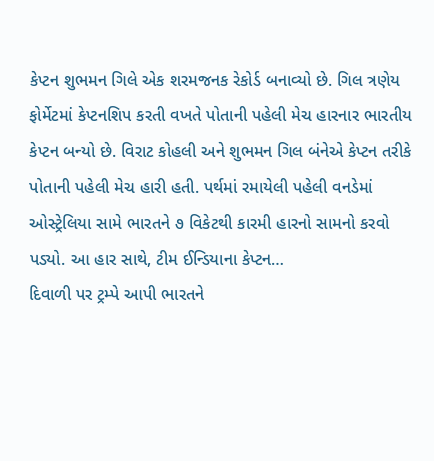કેપ્ટન શુભમન ગિલે એક શરમજનક રેકોર્ડ બનાવ્યો છે. ગિલ ત્રણેય ફોર્મેટમાં કેપ્ટનશિપ કરતી વખતે પોતાની પહેલી મેચ હારનાર ભારતીય કેપ્ટન બન્યો છે. વિરાટ કોહલી અને શુભમન ગિલ બંનેએ કેપ્ટન તરીકે પોતાની પહેલી મેચ હારી હતી. પર્થમાં રમાયેલી પહેલી વનડેમાં ઓસ્ટ્રેલિયા સામે ભારતને ૭ વિકેટથી કારમી હારનો સામનો કરવો પડ્યો. આ હાર સાથે, ટીમ ઈન્ડિયાના કેપ્ટન…
દિવાળી પર ટ્રમ્પે આપી ભારતને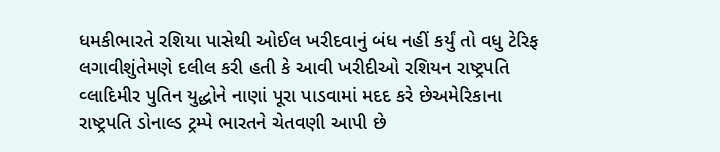ધમકીભારતે રશિયા પાસેથી ઓઈલ ખરીદવાનું બંધ નહીં કર્યું તો વધુ ટેરિફ લગાવીશુંતેમણે દલીલ કરી હતી કે આવી ખરીદીઓ રશિયન રાષ્ટ્રપતિ વ્લાદિમીર પુતિન યુદ્ધોને નાણાં પૂરા પાડવામાં મદદ કરે છેઅમેરિકાના રાષ્ટ્રપતિ ડોનાલ્ડ ટ્રમ્પે ભારતને ચેતવણી આપી છે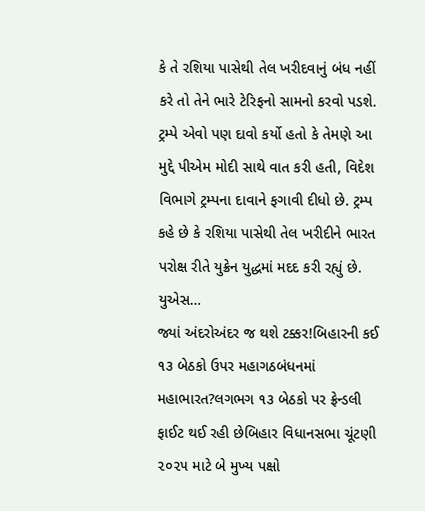કે તે રશિયા પાસેથી તેલ ખરીદવાનું બંધ નહીં કરે તો તેને ભારે ટેરિફનો સામનો કરવો પડશે. ટ્રમ્પે એવો પણ દાવો કર્યો હતો કે તેમણે આ મુદ્દે પીએમ મોદી સાથે વાત કરી હતી, વિદેશ વિભાગે ટ્રમ્પના દાવાને ફગાવી દીધો છે. ટ્રમ્પ કહે છે કે રશિયા પાસેથી તેલ ખરીદીને ભારત પરોક્ષ રીતે યુક્રેન યુદ્ધમાં મદદ કરી રહ્યું છે. યુએસ…
જ્યાં અંદરોઅંદર જ થશે ટક્કર!બિહારની કઈ ૧૩ બેઠકો ઉપર મહાગઠબંધનમાં મહાભારત?લગભગ ૧૩ બેઠકો પર ફ્રેન્ડલી ફાઈટ થઈ રહી છેબિહાર વિધાનસભા ચૂંટણી ૨૦૨૫ માટે બે મુખ્ય પક્ષો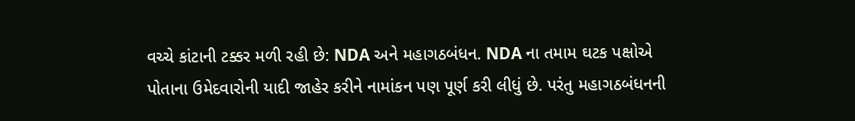વચ્ચે કાંટાની ટક્કર મળી રહી છે: NDA અને મહાગઠબંધન. NDA ના તમામ ઘટક પક્ષોએ પોતાના ઉમેદવારોની યાદી જાહેર કરીને નામાંકન પણ પૂર્ણ કરી લીધું છે. પરંતુ મહાગઠબંધનની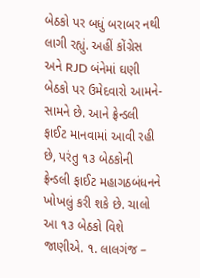બેઠકો પર બધું બરાબર નથી લાગી રહ્યું. અહીં કોંગ્રેસ અને RJD બંનેમાં ઘણી બેઠકો પર ઉમેદવારો આમને-સામને છે. આને ફ્રેન્ડલી ફાઈટ માનવામાં આવી રહી છે, પરંતુ ૧૩ બેઠકોની ફ્રેન્ડલી ફાઈટ મહાગઠબંધનને ખોખલું કરી શકે છે. ચાલો આ ૧૩ બેઠકો વિશે જાણીએ. ૧. લાલગંજ –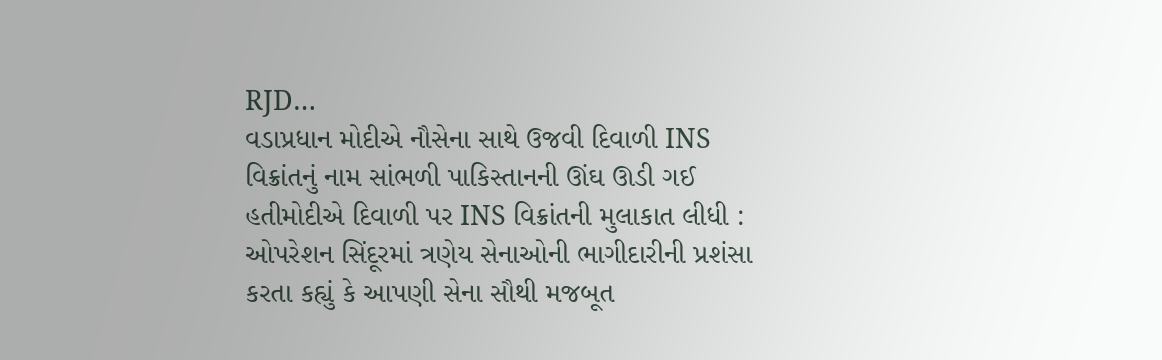RJD…
વડાપ્રધાન મોદીએ નૌસેના સાથે ઉજવી દિવાળી INS વિક્રાંતનું નામ સાંભળી પાકિસ્તાનની ઊંઘ ઊડી ગઈ હતીમોદીએ દિવાળી પર INS વિક્રાંતની મુલાકાત લીધી : ઓપરેશન સિંદૂરમાં ત્રણેય સેનાઓની ભાગીદારીની પ્રશંસા કરતા કહ્યું કે આપણી સેના સૌથી મજબૂત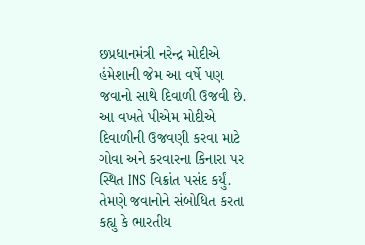છપ્રધાનમંત્રી નરેન્દ્ર મોદીએ હંમેશાની જેમ આ વર્ષે પણ જવાનો સાથે દિવાળી ઉજવી છે. આ વખતે પીએમ મોદીએ દિવાળીની ઉજવણી કરવા માટે ગોવા અને કરવારના કિનારા પર સ્થિત INS વિક્રાંત પસંદ કર્યું. તેમણે જવાનોને સંબોધિત કરતા કહ્યુ કે ભારતીય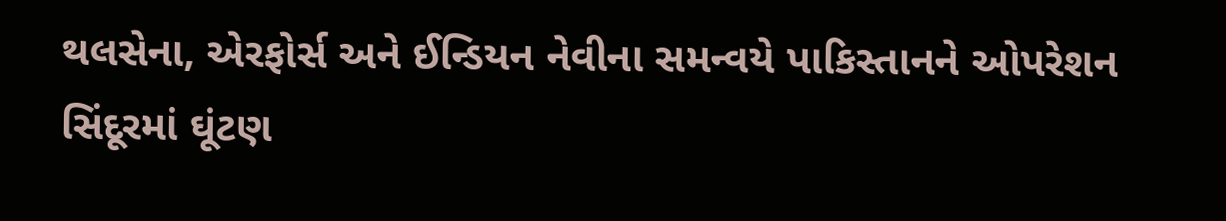થલસેના, એરફોર્સ અને ઈન્ડિયન નેવીના સમન્વયે પાકિસ્તાનને ઓપરેશન સિંદૂરમાં ઘૂંટણ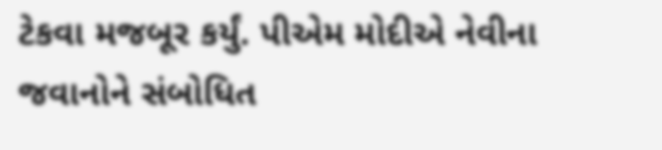ટેકવા મજબૂર કર્યું. પીએમ મોદીએ નેવીના જવાનોને સંબોધિત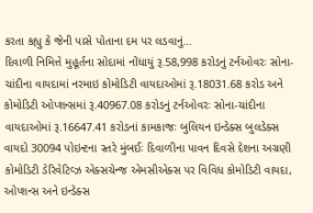કરતા કહ્યુ કે જેની પાસે પોતાના દમ પર લડવાનું…
દિવાળી નિમિત્તે મુહૂર્તના સોદામાં નોંધાયું રૂ.58,998 કરોડનું ટર્નઓવરઃ સોના-ચાંદીના વાયદામાં નરમાઇ કોમોડિટી વાયદાઓમાં રૂ.18031.68 કરોડ અને કોમોડિટી ઓપ્શન્સમાં રૂ.40967.08 કરોડનું ટર્નઓવરઃ સોના-ચાંદીના વાયદાઓમાં રૂ.16647.41 કરોડનાં કામકાજઃ બુલિયન ઇન્ડેક્સ બુલડેક્સ વાયદો 30094 પોઇન્ટના સ્તરે મુંબઈઃ દિવાળીના પાવન દિવસે દેશના અગ્રણી કોમોડિટી ડેરિવેટિવ્ઝ એક્સચેન્જ એમસીએક્સ પર વિવિધ કોમોડિટી વાયદા, ઓપ્શન્સ અને ઇન્ડેક્સ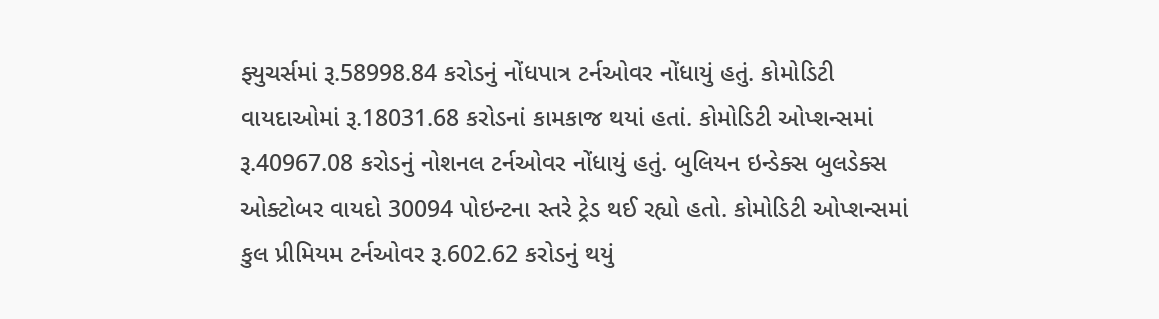ફ્યુચર્સમાં રૂ.58998.84 કરોડનું નોંધપાત્ર ટર્નઓવર નોંધાયું હતું. કોમોડિટી વાયદાઓમાં રૂ.18031.68 કરોડનાં કામકાજ થયાં હતાં. કોમોડિટી ઓપ્શન્સમાં રૂ.40967.08 કરોડનું નોશનલ ટર્નઓવર નોંધાયું હતું. બુલિયન ઇન્ડેક્સ બુલડેક્સ ઓક્ટોબર વાયદો 30094 પોઇન્ટના સ્તરે ટ્રેડ થઈ રહ્યો હતો. કોમોડિટી ઓપ્શન્સમાં કુલ પ્રીમિયમ ટર્નઓવર રૂ.602.62 કરોડનું થયું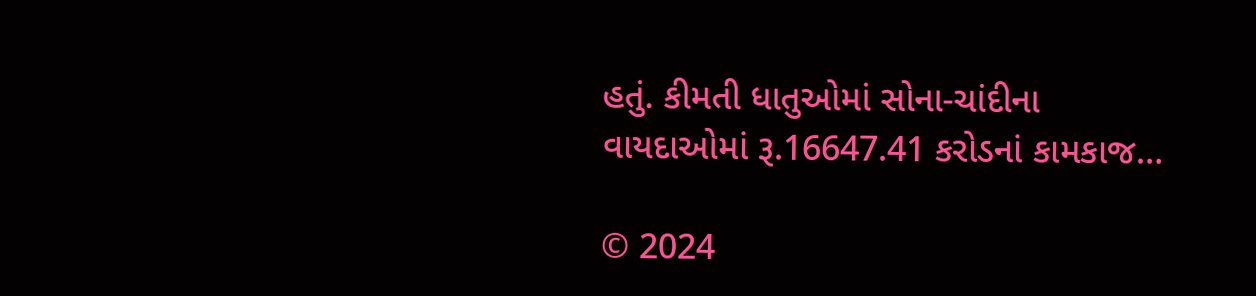હતું. કીમતી ધાતુઓમાં સોના-ચાંદીના વાયદાઓમાં રૂ.16647.41 કરોડનાં કામકાજ…

© 2024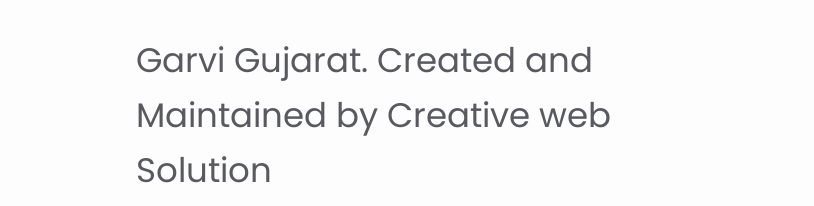Garvi Gujarat. Created and Maintained by Creative web Solution